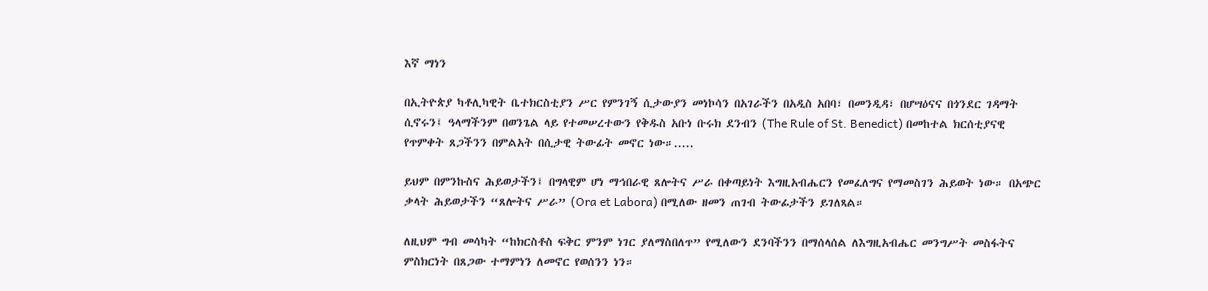እኛ ማነን

በኢትዮጵያ ካቶሊካዊት ቤተክርስቲያን ሥር የምንገኝ ሲታውያን መነኮሳን በአገራችን በአዲስ አበባ፣ በመንዲዳ፣ በሆሣዕናና በጎንደር ገዳማት ሲኖሩን፤ ዓላማችንም በወንጌል ላይ የተመሠረተውን የቅዱስ አቡነ ቡሩክ ደንብን (The Rule of St. Benedict) በመከተል ክርሰቲያናዊ የጥምቀት ጸጋችንን በምልአት በሲታዊ ትውፊት መኖር ነው።.....

ይህም በምንኩስና ሕይወታችን፤ በግላዊም ሆነ ማኅበራዊ ጸሎትና ሥራ በቀጣይነት እግዚአብሔርን የመፈለግና የማመስገን ሕይወት ነው። በአጭር ቃላት ሕይወታችን “ጸሎትና ሥራ” (Ora et Labora) በሚለው ዘመን ጠገብ ትውፊታችን ይገለጻል።

ለዚህም ግብ መሳካት “ከክርስቶስ ፍቅር ምንም ነገር ያለማስበለጥ” የሚለውን ደንባችንን በማሰላሰል ለእግዚአብሔር መንግሥት መስፋትና ምስክርነት በጸጋው ተማምነን ለመኖር የወሰንን ነን።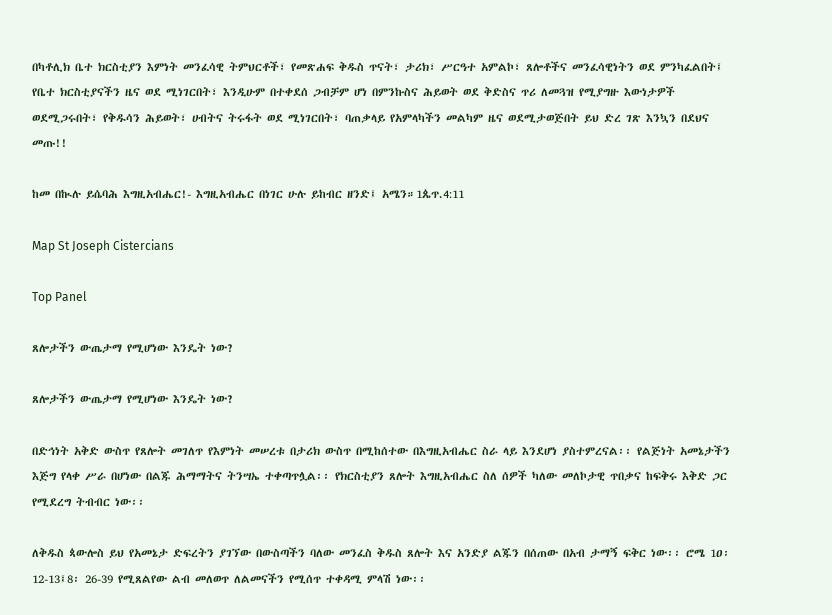በካቶሊክ ቤተ ክርስቲያን እምነት መንፈሳዊ ትምህርቶች፣ የመጽሐፍ ቅዱስ ጥናት፣ ታሪክ፣ ሥርዓተ አምልኮ፣ ጸሎቶችና መንፈሳዊነትን ወደ ምንካፈልበት፤ የቤተ ክርስቲያናችን ዜና ወደ ሚነገርበት፣ እንዲሁም በተቀደሰ ጋብቻም ሆነ በምንኩስና ሕይወት ወደ ቅድስና ጥሪ ለመጓዝ የሚያግዙ እውነታዎች ወደሚጋሩበት፣ የቅዱሳን ሕይወት፣ ሀብትና ትሩፋት ወደ ሚነገርበት፣ ባጠቃላይ የአምላካችን መልካም ዜና ወደሚታወጅበት ይህ ድረ ገጽ እንኳን በደህና መጡ!!

ከመ በኲሉ ይሴባሕ እግዚአብሔር!- እግዚአብሔር በነገር ሁሉ ይከብር ዘንድ፤ አሜን።1ጴጥ.4:11

Map St Joseph Cistercians

Top Panel

ጸሎታችን ውጤታማ የሚሆነው እንዴት ነው?

ጸሎታችን ውጤታማ የሚሆነው እንዴት ነው?

በድኅነት አቅድ ውስጥ የጸሎት መገለጥ የእምነት መሠረቱ በታሪክ ውስጥ በሚከሰተው በእግዚአብሔር ስራ ላይ እንደሆነ ያስተምረናል፡፡ የልጅነት አመኔታችን እጅግ የላቀ ሥራ በሆነው በልጁ ሕማማትና ትንሣኤ ተቀጣጥሏል፡፡ የክርስቲያን ጸሎት እግዚአብሔር ስለ ሰዎች ካለው መለኮታዊ ጥበቃና ከፍቅሩ እቅድ ጋር የሚደረግ ትብብር ነው፡፡

ለቅዱስ ጳውሎስ ይህ የአመኔታ ድፍረትን ያገኘው በውስጣችን ባለው መንፈስ ቅዱስ ጸሎት እና አንድያ ልጁን በሰጠው በአብ ታማኝ ፍቅር ነው፡፡ ሮሜ 1ዐ፡ 12-13፤8፡ 26-39 የሚጸልየው ልብ መለወጥ ለልመናችን የሚሰጥ ተቀዳሚ ምላሽ ነው፡፡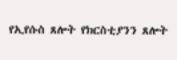የኢየሱስ ጸሎት የክርስቲያንን ጸሎት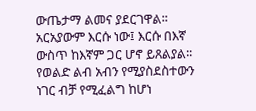ውጤታማ ልመና ያደርገዋል፡፡አርአያውም እርሱ ነው፤ እርሱ በእኛ ውስጥ ከእኛም ጋር ሆኖ ይጸልያል፡፡ የወልድ ልብ አብን የሚያስደስተውን ነገር ብቻ የሚፈልግ ከሆነ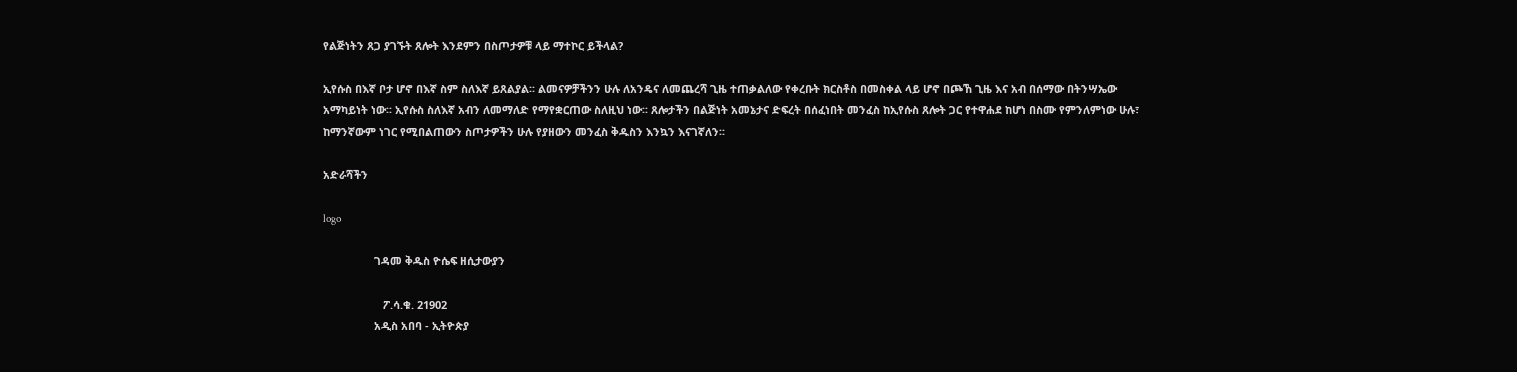የልጅነትን ጸጋ ያገኙት ጸሎት እንደምን በስጦታዎቹ ላይ ማተኮር ይችላል?

ኢየሱስ በእኛ ቦታ ሆኖ በእኛ ስም ስለእኛ ይጸልያል፡፡ ልመናዎቻችንን ሁሉ ለአንዴና ለመጨረሻ ጊዜ ተጠቃልለው የቀረቡት ክርስቶስ በመስቀል ላይ ሆኖ በጮኸ ጊዜ እና አብ በሰማው በትንሣኤው አማካይነት ነው፡፡ ኢየሱስ ስለእኛ አብን ለመማለድ የማየቋርጠው ስለዚህ ነው፡፡ ጸሎታችን በልጅነት አመኔታና ድፍረት በሰፈነበት መንፈስ ከኢየሱስ ጸሎት ጋር የተዋሐደ ከሆነ በስሙ የምንለምነው ሁሉ፣ ከማንኛውም ነገር የሚበልጠውን ስጦታዎችን ሁሉ የያዘውን መንፈስ ቅዱስን እንኳን እናገኛለን፡፡

አድራሻችን

logo

                 ገዳመ ቅዱስ ዮሴፍ ዘሲታውያን

                    ፖ.ሳ.ቁ. 21902
                 አዲስ አበባ - ኢትዮጵያ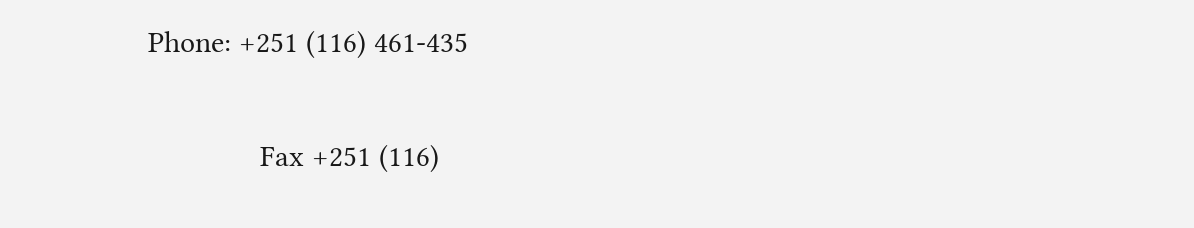Phone: +251 (116) 461-435

              Fax +251 (116)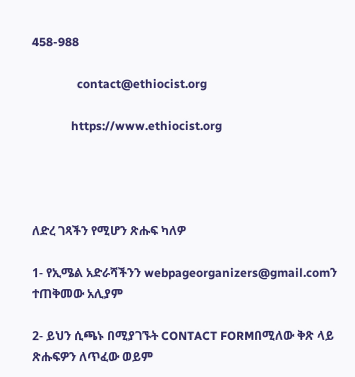458-988

               contact@ethiocist.org

             https://www.ethiocist.org




ለድረ ገጻችን የሚሆን ጽሑፍ ካለዎ

1- የኢሜል አድራሻችንን webpageorganizers@gmail.comን ተጠቅመው አሊያም

2- ይህን ሲጫኑ በሚያገኙት CONTACT FORMበሚለው ቅጽ ላይ ጽሑፍዎን ለጥፈው ወይም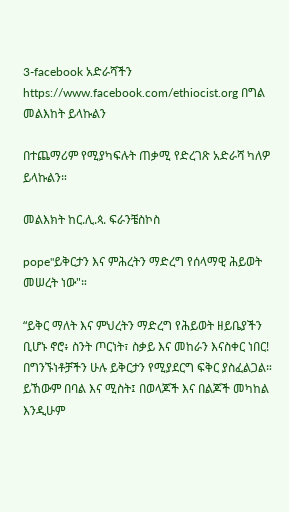3-facebook አድራሻችን https://www.facebook.com/ethiocist.org በግል መልእከት ይላኩልን

በተጨማሪም የሚያካፍሉት ጠቃሚ የድረገጽ አድራሻ ካለዎ ይላኩልን።

መልእክት ከር.ሊ.ጳ. ፍራንቼስኮስ

pope"ይቅርታን እና ምሕረትን ማድረግ የሰላማዊ ሕይወት መሠረት ነው"።

“ይቅር ማለት እና ምህረትን ማድረግ የሕይወት ዘይቤያችን ቢሆኑ ኖሮ፥ ስንት ጦርነት፣ ስቃይ እና መከራን እናስቀር ነበር! በግንኙነቶቻችን ሁሉ ይቅርታን የሚያደርግ ፍቅር ያስፈልጋል። ይኸውም በባል እና ሚስት፤ በወላጆች እና በልጆች መካከል እንዲሁም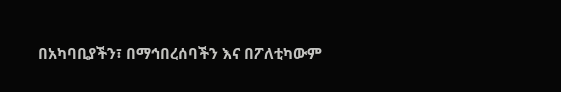በአካባቢያችን፣ በማኅበረሰባችን እና በፖለቲካውም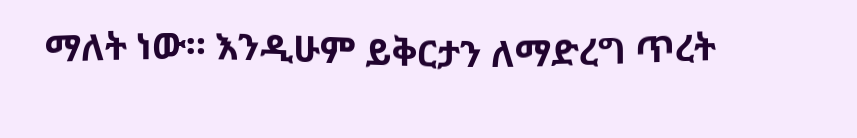ማለት ነው። እንዲሁም ይቅርታን ለማድረግ ጥረት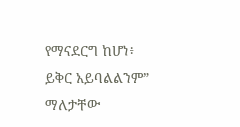የማናደርግ ከሆነ፥ ይቅር አይባልልንም” ማለታቸው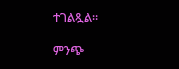ተገልጿል።

ምንጭ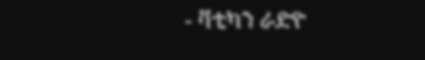- ቫቲካን ራድዮ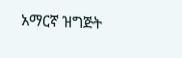አማርኛ ዝግጅት